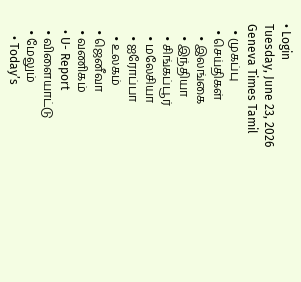• Login
Tuesday, June 23, 2026
Geneva Times Tamil
  • முகப்பு
  • செய்திகள்
    • இலங்கை
    • இந்தியா
    • சிங்கப்பூர்
    • மலேசியா
    • ஐரோப்பா
    • உலகம்
  • ஜெனீவா
  • வணிகம்
  • U- Report
  • விளையாட்டு
  • மேலும்
    • Today’s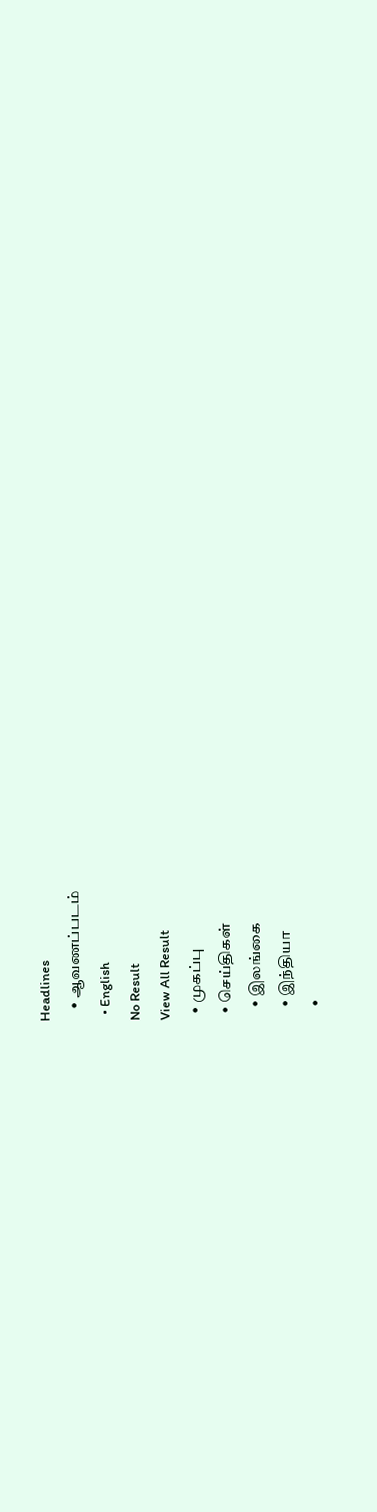Headlines
    • ஆவணப்படம்
  • English
No Result
View All Result
  • முகப்பு
  • செய்திகள்
    • இலங்கை
    • இந்தியா
    •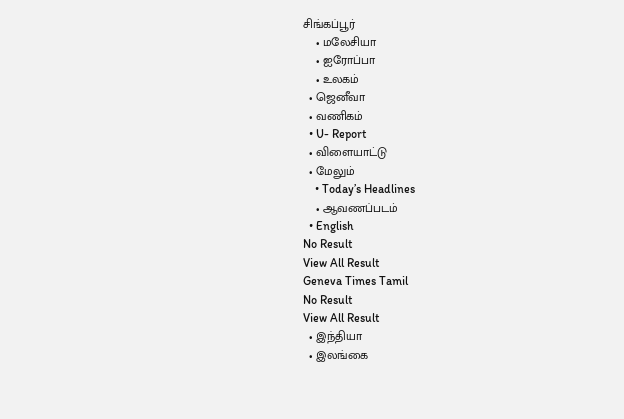சிங்கப்பூர்
    • மலேசியா
    • ஐரோப்பா
    • உலகம்
  • ஜெனீவா
  • வணிகம்
  • U- Report
  • விளையாட்டு
  • மேலும்
    • Today’s Headlines
    • ஆவணப்படம்
  • English
No Result
View All Result
Geneva Times Tamil
No Result
View All Result
  • இந்தியா
  • இலங்கை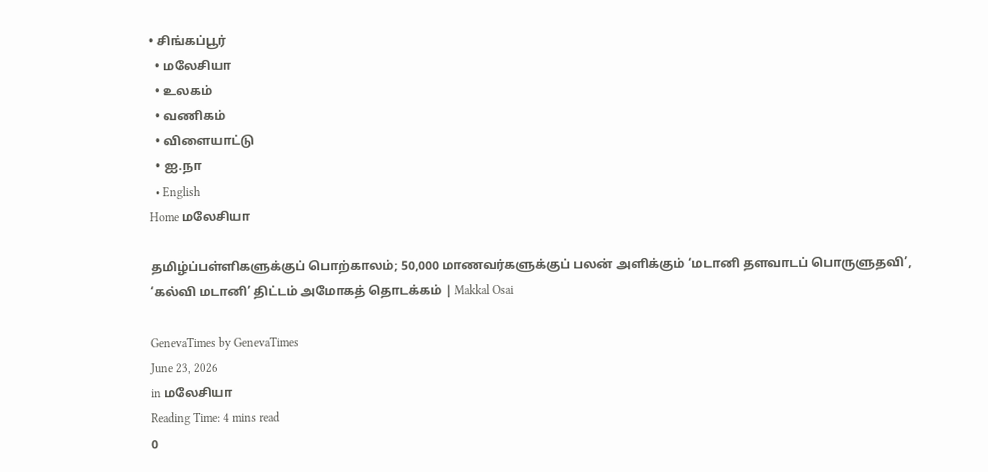• சிங்கப்பூர்
  • மலேசியா
  • உலகம்
  • வணிகம்
  • விளையாட்டு
  • ஐ.நா
  • English
Home மலேசியா

தமிழ்ப்பள்ளிகளுக்குப் பொற்காலம்; 50,000 மாணவர்களுக்குப் பலன் அளிக்கும் ‘மடானி தளவாடப் பொருளுதவி’, ‘கல்வி மடானி’ திட்டம் அமோகத் தொடக்கம் | Makkal Osai

GenevaTimes by GenevaTimes
June 23, 2026
in மலேசியா
Reading Time: 4 mins read
0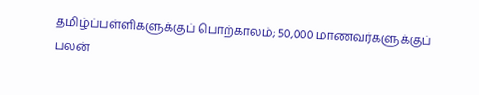தமிழ்ப்பள்ளிகளுக்குப் பொற்காலம்; 50,000 மாணவர்களுக்குப் பலன்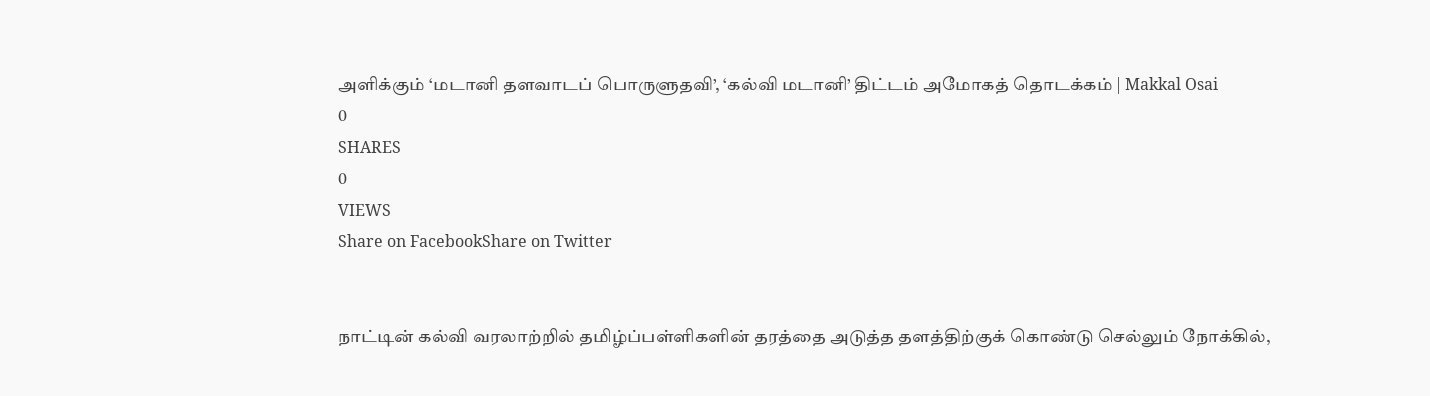அளிக்கும் ‘மடானி தளவாடப் பொருளுதவி’, ‘கல்வி மடானி’ திட்டம் அமோகத் தொடக்கம் | Makkal Osai
0
SHARES
0
VIEWS
Share on FacebookShare on Twitter


நாட்டின் கல்வி வரலாற்றில் தமிழ்ப்பள்ளிகளின் தரத்தை அடுத்த தளத்திற்குக் கொண்டு செல்லும் நோக்கில்,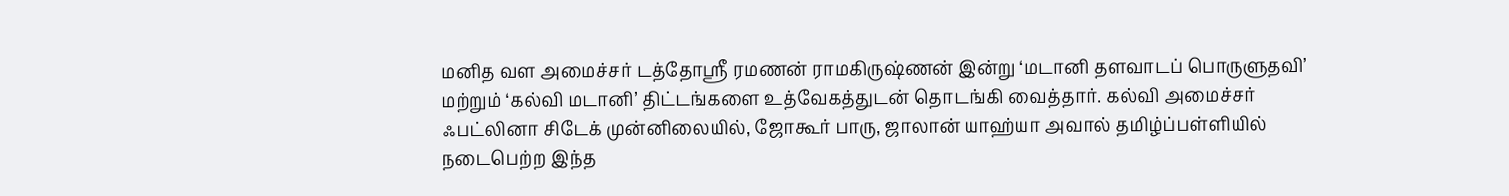மனித வள அமைச்சர் டத்தோஸ்ரீ ரமணன் ராமகிருஷ்ணன் இன்று ‘மடானி தளவாடப் பொருளுதவி’ மற்றும் ‘கல்வி மடானி’ திட்டங்களை உத்வேகத்துடன் தொடங்கி வைத்தார். கல்வி அமைச்சர் ஃபட்லினா சிடேக் முன்னிலையில், ஜோகூர் பாரு, ஜாலான் யாஹ்யா அவால் தமிழ்ப்பள்ளியில் நடைபெற்ற இந்த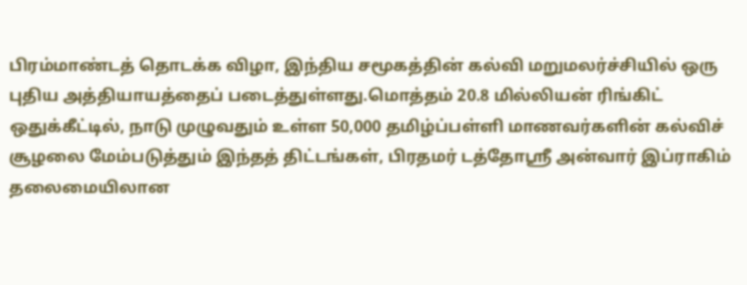பிரம்மாண்டத் தொடக்க விழா, இந்திய சமூகத்தின் கல்வி மறுமலர்ச்சியில் ஒரு புதிய அத்தியாயத்தைப் படைத்துள்ளது.மொத்தம் 20.8 மில்லியன் ரிங்கிட் ஒதுக்கீட்டில், நாடு முழுவதும் உள்ள 50,000 தமிழ்ப்பள்ளி மாணவர்களின் கல்விச் சூழலை மேம்படுத்தும் இந்தத் திட்டங்கள், பிரதமர் டத்தோஶ்ரீ அன்வார் இப்ராகிம் தலைமையிலான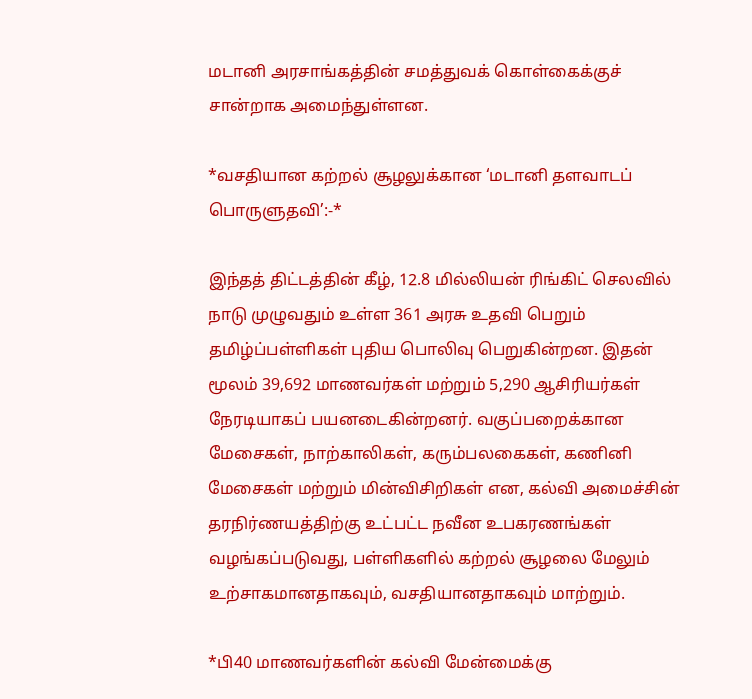மடானி அரசாங்கத்தின் சமத்துவக் கொள்கைக்குச் சான்றாக அமைந்துள்ளன.

*வசதியான கற்றல் சூழலுக்கான ‘மடானி தளவாடப் பொருளுதவி’:-*

இந்தத் திட்டத்தின் கீழ், 12.8 மில்லியன் ரிங்கிட் செலவில் நாடு முழுவதும் உள்ள 361 அரசு உதவி பெறும் தமிழ்ப்பள்ளிகள் புதிய பொலிவு பெறுகின்றன. இதன் மூலம் 39,692 மாணவர்கள் மற்றும் 5,290 ஆசிரியர்கள் நேரடியாகப் பயனடைகின்றனர். வகுப்பறைக்கான மேசைகள், நாற்காலிகள், கரும்பலகைகள், கணினி மேசைகள் மற்றும் மின்விசிறிகள் என, கல்வி அமைச்சின் தரநிர்ணயத்திற்கு உட்பட்ட நவீன உபகரணங்கள் வழங்கப்படுவது, பள்ளிகளில் கற்றல் சூழலை மேலும் உற்சாகமானதாகவும், வசதியானதாகவும் மாற்றும்.

*பி40 மாணவர்களின் கல்வி மேன்மைக்கு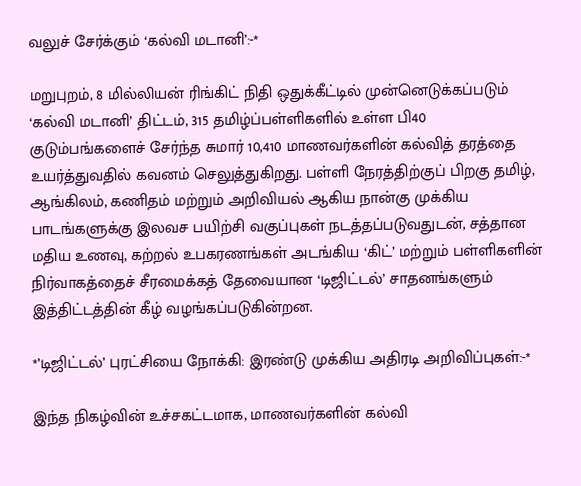வலுச் சேர்க்கும் ‘கல்வி மடானி’:-*

மறுபுறம், 8 மில்லியன் ரிங்கிட் நிதி ஒதுக்கீட்டில் முன்னெடுக்கப்படும் ‘கல்வி மடானி’ திட்டம், 315 தமிழ்ப்பள்ளிகளில் உள்ள பி40 குடும்பங்களைச் சேர்ந்த சுமார் 10,410 மாணவர்களின் கல்வித் தரத்தை உயர்த்துவதில் கவனம் செலுத்துகிறது. பள்ளி நேரத்திற்குப் பிறகு தமிழ், ஆங்கிலம், கணிதம் மற்றும் அறிவியல் ஆகிய நான்கு முக்கிய பாடங்களுக்கு இலவச பயிற்சி வகுப்புகள் நடத்தப்படுவதுடன், சத்தான மதிய உணவு, கற்றல் உபகரணங்கள் அடங்கிய ‘கிட்’ மற்றும் பள்ளிகளின் நிர்வாகத்தைச் சீரமைக்கத் தேவையான ‘டிஜிட்டல்’ சாதனங்களும் இத்திட்டத்தின் கீழ் வழங்கப்படுகின்றன.

*’டிஜிட்டல்’ புரட்சியை நோக்கி: இரண்டு முக்கிய அதிரடி அறிவிப்புகள்:-*

இந்த நிகழ்வின் உச்சகட்டமாக, மாணவர்களின் கல்வி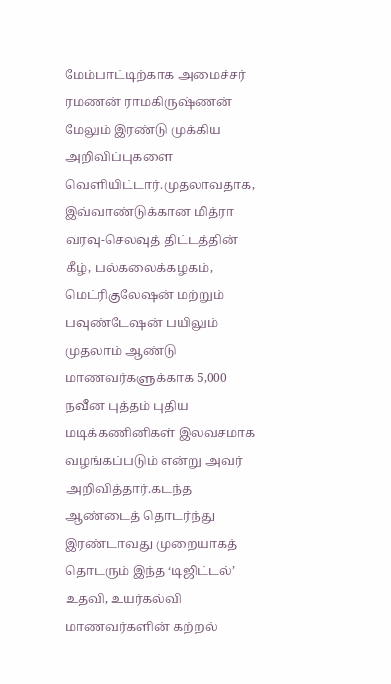மேம்பாட்டிற்காக அமைச்சர் ரமணன் ராமகிருஷ்ணன் மேலும் இரண்டு முக்கிய அறிவிப்புகளை வெளியிட்டார்.முதலாவதாக, இவ்வாண்டுக்கான மித்ரா வரவு-செலவுத் திட்டத்தின் கீழ், பல்கலைக்கழகம், மெட்ரிகுலேஷன் மற்றும் பவுண்டேஷன் பயிலும் முதலாம் ஆண்டு மாணவர்களுக்காக 5,000 நவீன புத்தம் புதிய மடிக்கணினிகள் இலவசமாக வழங்கப்படும் என்று அவர் அறிவித்தார்.கடந்த ஆண்டைத் தொடர்ந்து இரண்டாவது முறையாகத் தொடரும் இந்த ‘டிஜிட்டல்’ உதவி, உயர்கல்வி மாணவர்களின் கற்றல்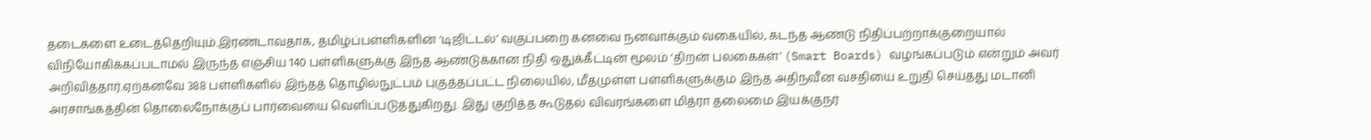தடைகளை உடைத்தெறியும்.இரண்டாவதாக, தமிழ்ப்பள்ளிகளின் ‘டிஜிட்டல்’ வகுப்பறை கனவை நனவாக்கும் வகையில், கடந்த ஆண்டு நிதிப்பற்றாக்குறையால் விநியோகிக்கப்படாமல் இருந்த எஞ்சிய 140 பள்ளிகளுக்கு இந்த ஆண்டுக்கான நிதி ஒதுக்கீட்டின் மூலம் ‘திறன் பலகைகள்’ (Smart Boards) வழங்கப்படும் என்றும் அவர் அறிவித்தார்.ஏற்கனவே 388 பள்ளிகளில் இந்தத் தொழில்நுட்பம் புகுத்தப்பட்ட நிலையில், மீதமுள்ள பள்ளிகளுக்கும் இந்த அதிநவீன வசதியை உறுதி செய்தது மடானி அரசாங்கத்தின் தொலைநோக்குப் பார்வையை வெளிப்படுத்துகிறது. இது குறித்த கூடுதல் விவரங்களை மித்ரா தலைமை இயக்குநர்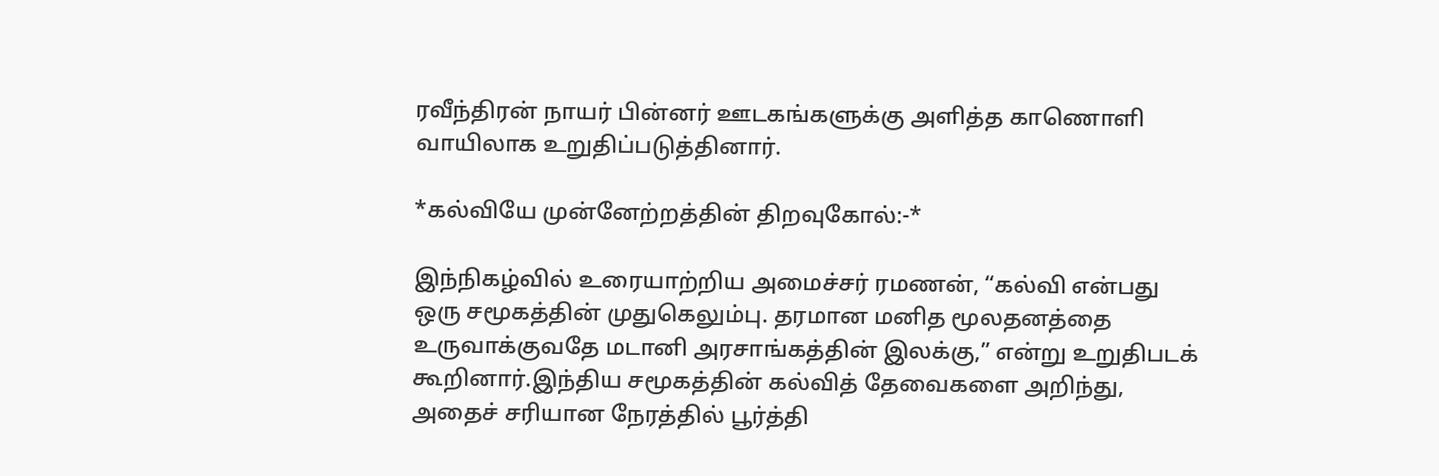ரவீந்திரன் நாயர் பின்னர் ஊடகங்களுக்கு அளித்த காணொளி வாயிலாக உறுதிப்படுத்தினார்.

*கல்வியே முன்னேற்றத்தின் திறவுகோல்:-*

இந்நிகழ்வில் உரையாற்றிய அமைச்சர் ரமணன், “கல்வி என்பது ஒரு சமூகத்தின் முதுகெலும்பு. தரமான மனித மூலதனத்தை உருவாக்குவதே மடானி அரசாங்கத்தின் இலக்கு,” என்று உறுதிபடக் கூறினார்.இந்திய சமூகத்தின் கல்வித் தேவைகளை அறிந்து, அதைச் சரியான நேரத்தில் பூர்த்தி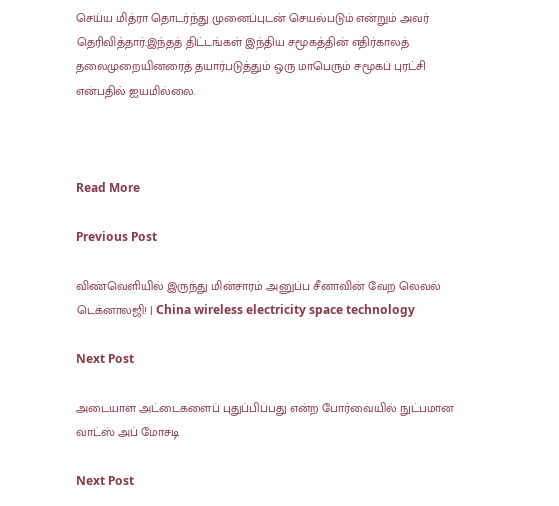செய்ய மித்ரா தொடர்ந்து முனைப்புடன் செயல்படும் என்றும் அவர் தெரிவித்தார்.இந்தத் திட்டங்கள் இந்திய சமூகத்தின் எதிர்காலத் தலைமுறையினரைத் தயார்படுத்தும் ஒரு மாபெரும் சமூகப் புரட்சி என்பதில் ஐயமில்லை.



Read More

Previous Post

விண்வெளியில் இருந்து மின்சாரம் அனுப்ப சீனாவின் வேற லெவல் டெக்னாலஜி! | China wireless electricity space technology

Next Post

அடையாள அட்டைகளைப் புதுப்பிப்பது என்ற போர்வையில் நுட்பமான வாட்ஸ் அப் மோசடி

Next Post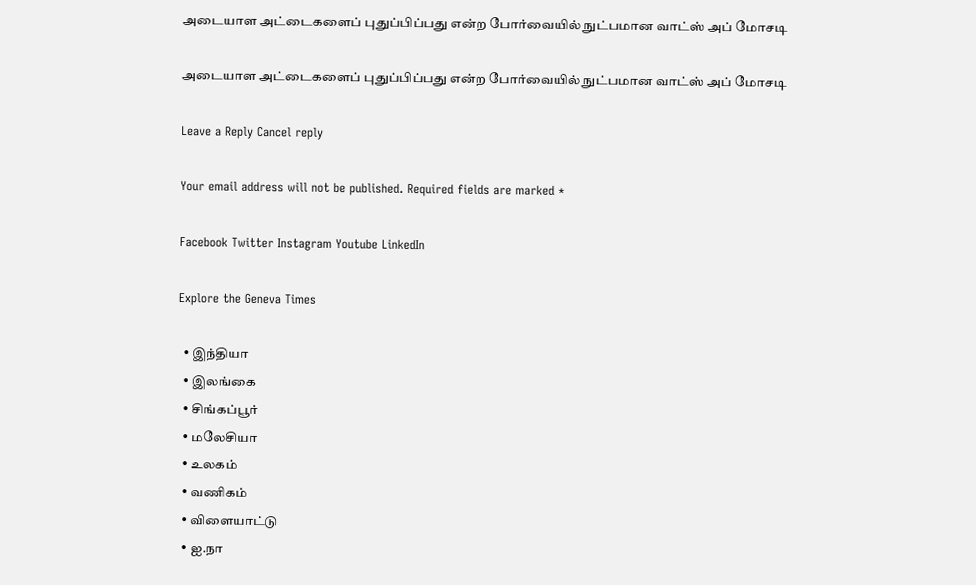அடையாள அட்டைகளைப் புதுப்பிப்பது என்ற போர்வையில் நுட்பமான வாட்ஸ் அப் மோசடி

அடையாள அட்டைகளைப் புதுப்பிப்பது என்ற போர்வையில் நுட்பமான வாட்ஸ் அப் மோசடி

Leave a Reply Cancel reply

Your email address will not be published. Required fields are marked *

Facebook Twitter Instagram Youtube LinkedIn

Explore the Geneva Times

  • இந்தியா
  • இலங்கை
  • சிங்கப்பூர்
  • மலேசியா
  • உலகம்
  • வணிகம்
  • விளையாட்டு
  • ஐ.நா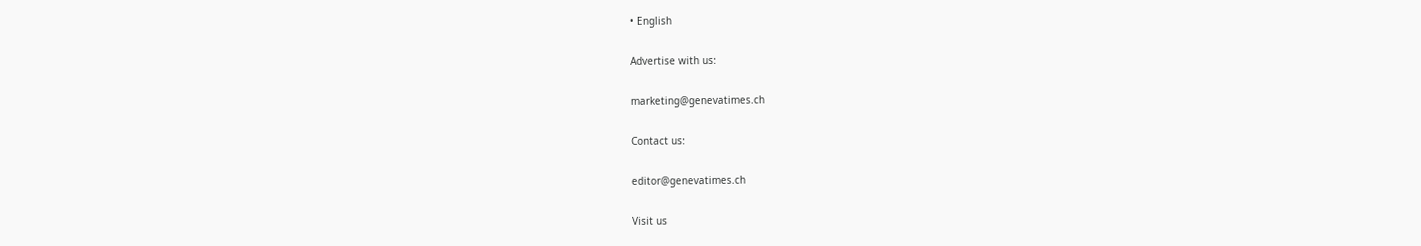• English

Advertise with us:

marketing@genevatimes.ch

Contact us:

editor@genevatimes.ch

Visit us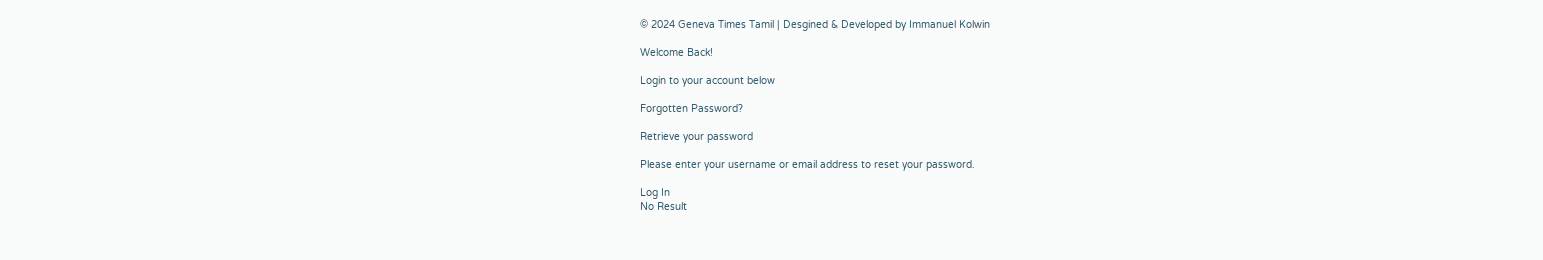© 2024 Geneva Times Tamil | Desgined & Developed by Immanuel Kolwin

Welcome Back!

Login to your account below

Forgotten Password?

Retrieve your password

Please enter your username or email address to reset your password.

Log In
No Result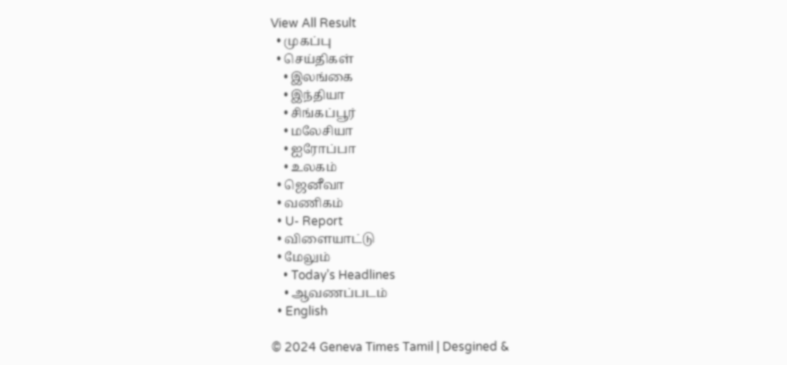View All Result
  • முகப்பு
  • செய்திகள்
    • இலங்கை
    • இந்தியா
    • சிங்கப்பூர்
    • மலேசியா
    • ஐரோப்பா
    • உலகம்
  • ஜெனீவா
  • வணிகம்
  • U- Report
  • விளையாட்டு
  • மேலும்
    • Today’s Headlines
    • ஆவணப்படம்
  • English

© 2024 Geneva Times Tamil | Desgined &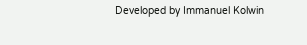Developed by Immanuel Kolwin